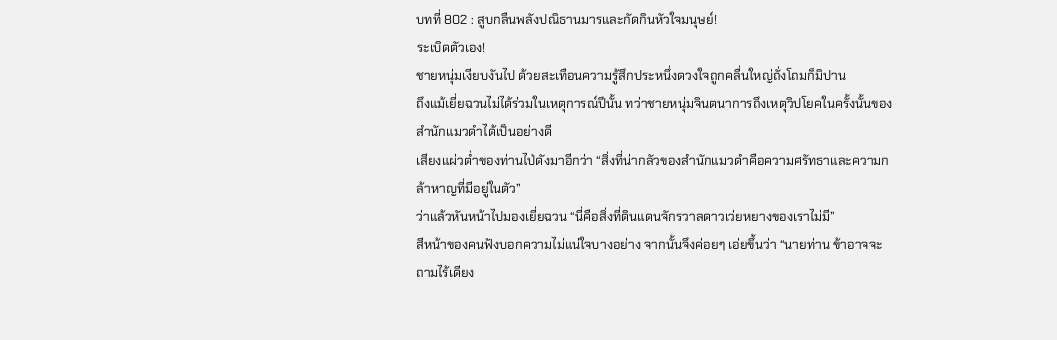บทที่ 802 : สูบกลืนพลังปณิธานมารและกัดกินหัวใจมนุษย์!
ระเบิดตัวเอง!
ชายหนุ่มเงียบงันไป ด้วยสะเทือนความรู้สึกประหนึ่งดวงใจถูกคลื่นใหญ่ถั่งโถมก็มิปาน
ถึงแม้เยี่ยฉวนไม่ได้ร่วมในเหตุการณ์ปีนั้น ทว่าชายหนุ่มจินตนาการถึงเหตุวิปโยคในครั้งนั้นของสำนักแมวดำได้เป็นอย่างดี
เสียงแผ่วต่ำของท่านไป่ดังมาอีกว่า “สิ่งที่น่ากลัวของสำนักแมวดำคือความศรัทธาและความกล้าหาญที่มีอยู่ในตัว”
ว่าแล้วหันหน้าไปมองเยี่ยฉวน “นี่คือสิ่งที่ดินแดนจักรวาลดาวเว่ยหยางของเราไม่มี”
สีหน้าของคนฟังบอกความไม่แน่ใจบางอย่าง จากนั้นจึงค่อยๆ เอ่ยขึ้นว่า “นายท่าน ข้าอาจจะถามไร้เดียง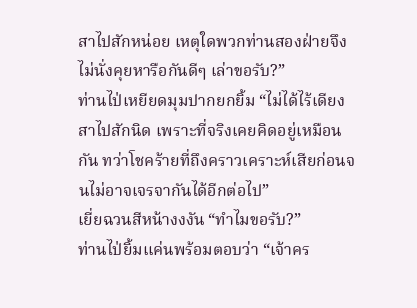สาไปสักหน่อย เหตุใดพวกท่านสองฝ่ายจึงไม่นั่งคุยหารือกันดีๆ เล่าขอรับ?”
ท่านไป่เหยียดมุมปากยกยิ้ม “ไม่ได้ไร้เดียงสาไปสักนิด เพราะที่จริงเคยคิดอยู่เหมือนกัน ทว่าโชคร้ายที่ถึงคราวเคราะห์เสียก่อนจนไม่อาจเจรจากันได้อีกต่อไป”
เยี่ยฉวนสีหน้างงงัน “ทำไมขอรับ?”
ท่านไป่ยิ้มแค่นพร้อมตอบว่า “เจ้าคร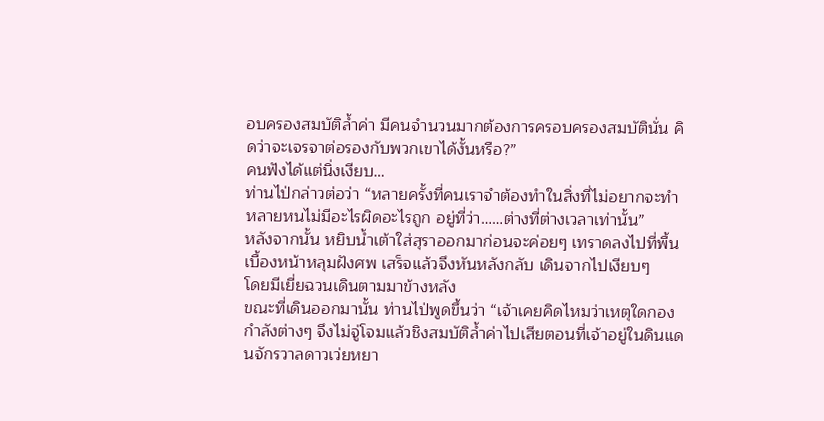อบครองสมบัติล้ำค่า มีคนจำนวนมากต้องการครอบครองสมบัตินั่น คิดว่าจะเจรจาต่อรองกับพวกเขาได้งั้นหรือ?”
คนฟังได้แต่นิ่งเงียบ…
ท่านไป่กล่าวต่อว่า “หลายครั้งที่คนเราจำต้องทำในสิ่งที่ไม่อยากจะทำ หลายหนไม่มีอะไรผิดอะไรถูก อยู่ที่ว่า……ต่างที่ต่างเวลาเท่านั้น”
หลังจากนั้น หยิบน้ำเต้าใส่สุราออกมาก่อนจะค่อยๆ เทราดลงไปที่พื้นเบื้องหน้าหลุมฝังศพ เสร็จแล้วจึงหันหลังกลับ เดินจากไปเงียบๆ
โดยมีเยี่ยฉวนเดินตามมาข้างหลัง
ขณะที่เดินออกมานั้น ท่านไป่พูดขึ้นว่า “เจ้าเคยคิดไหมว่าเหตุใดกองกำลังต่างๆ จึงไม่จู่โจมแล้วชิงสมบัติล้ำค่าไปเสียตอนที่เจ้าอยู่ในดินแดนจักรวาลดาวเว่ยหยา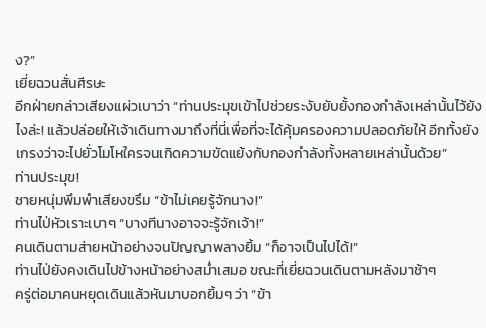ง?”
เยี่ยฉวนสั่นศีรษะ
อีกฝ่ายกล่าวเสียงแผ่วเบาว่า “ท่านประมุขเข้าไปช่วยระงับยับยั้งกองกำลังเหล่านั้นไว้ยังไงล่ะ! แล้วปล่อยให้เจ้าเดินทางมาถึงที่นี่เพื่อที่จะได้คุ้มครองความปลอดภัยให้ อีกทั้งยังเกรงว่าจะไปยั่วโมโหใครจนเกิดความขัดแย้งกับกองกำลังทั้งหลายเหล่านั้นด้วย”
ท่านประมุข!
ชายหนุ่มพึมพำเสียงขรึม “ข้าไม่เคยรู้จักนาง!”
ท่านไป่หัวเราะเบาๆ “บางทีนางอาจจะรู้จักเจ้า!”
คนเดินตามส่ายหน้าอย่างจนปัญญาพลางยิ้ม “ก็อาจเป็นไปได้!”
ท่านไป่ยังคงเดินไปข้างหน้าอย่างสม่ำเสมอ ขณะที่เยี่ยฉวนเดินตามหลังมาช้าๆ
ครู่ต่อมาคนหยุดเดินแล้วหันมาบอกยิ้มๆ ว่า “ข้า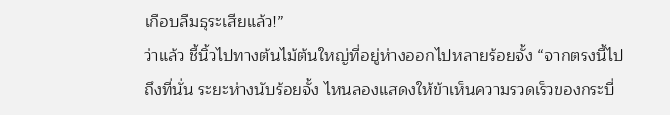เกือบลืมธุระเสียแล้ว!”
ว่าแล้ว ชี้นิ้วไปทางต้นไม้ต้นใหญ่ที่อยู่ห่างออกไปหลายร้อยจั้ง “จากตรงนี้ไปถึงที่นั่น ระยะห่างนับร้อยจั้ง ไหนลองแสดงให้ข้าเห็นความรวดเร็วของกระบี่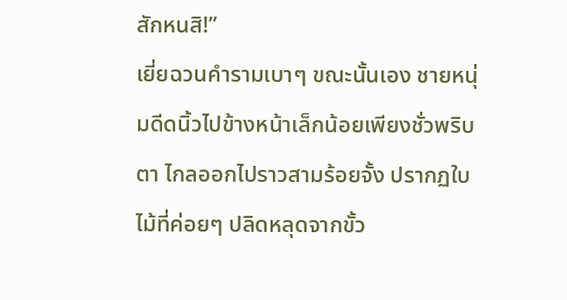สักหนสิ!”
เยี่ยฉวนคำรามเบาๆ ขณะนั้นเอง ชายหนุ่มดีดนิ้วไปข้างหน้าเล็กน้อยเพียงชั่วพริบตา ไกลออกไปราวสามร้อยจั้ง ปรากฏใบไม้ที่ค่อยๆ ปลิดหลุดจากขั้ว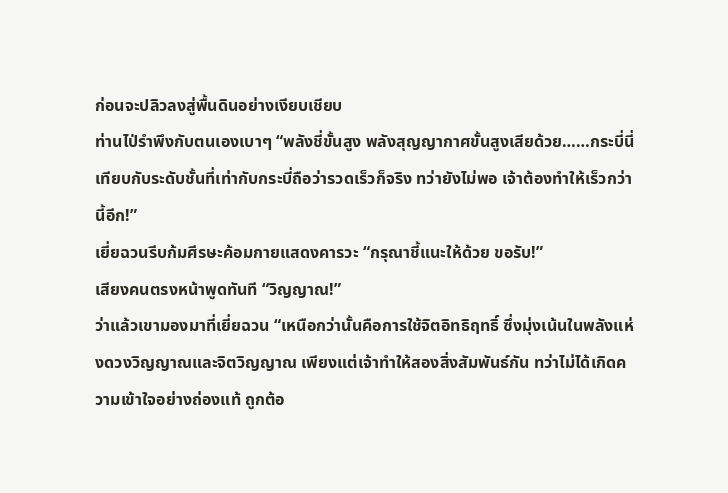ก่อนจะปลิวลงสู่พื้นดินอย่างเงียบเชียบ
ท่านไป่รำพึงกับตนเองเบาๆ “พลังชี่ขั้นสูง พลังสุญญากาศขั้นสูงเสียด้วย……กระบี่นี่ เทียบกับระดับชั้นที่เท่ากับกระบี่ถือว่ารวดเร็วก็จริง ทว่ายังไม่พอ เจ้าต้องทำให้เร็วกว่านี้อีก!”
เยี่ยฉวนรีบก้มศีรษะค้อมกายแสดงคารวะ “กรุณาชี้แนะให้ด้วย ขอรับ!”
เสียงคนตรงหน้าพูดทันที “วิญญาณ!”
ว่าแล้วเขามองมาที่เยี่ยฉวน “เหนือกว่านั้นคือการใช้จิตอิทธิฤทธิ์ ซึ่งมุ่งเน้นในพลังแห่งดวงวิญญาณและจิตวิญญาณ เพียงแต่เจ้าทำให้สองสิ่งสัมพันธ์กัน ทว่าไม่ได้เกิดความเข้าใจอย่างถ่องแท้ ถูกต้อ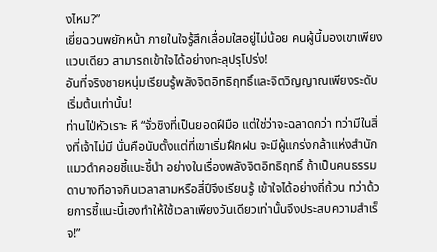งไหม?”
เยี่ยฉวนพยักหน้า ภายในใจรู้สึกเลื่อมใสอยู่ไม่น้อย คนผู้นี้มองเขาเพียงแวบเดียว สามารถเข้าใจได้อย่างทะลุปรุโปร่ง!
อันที่จริงชายหนุ่มเรียนรู้พลังจิตอิทธิฤทธิ์และจิตวิญญาณเพียงระดับเริ่มต้นเท่านั้น!
ท่านไป่หัวเราะ หึ “จั่วชิงที่เป็นยอดฝีมือ แต่ใช่ว่าจะฉลาดกว่า ทว่ามีในสิ่งที่เจ้าไม่มี นั่นคือนับตั้งแต่ที่เขาเริ่มฝึกฝน จะมีผู้แกร่งกล้าแห่งสำนักแมวดำคอยชี้แนะชี้นำ อย่างในเรื่องพลังจิตอิทธิฤทธิ์ ถ้าเป็นคนธรรมดาบางทีอาจกินเวลาสามหรือสี่ปีจึงเรียนรู้ เข้าใจได้อย่างถี่ถ้วน ทว่าด้วยการชี้แนะนี้เองทำให้ใช้เวลาเพียงวันเดียวเท่านั้นจึงประสบความสำเร็จ!”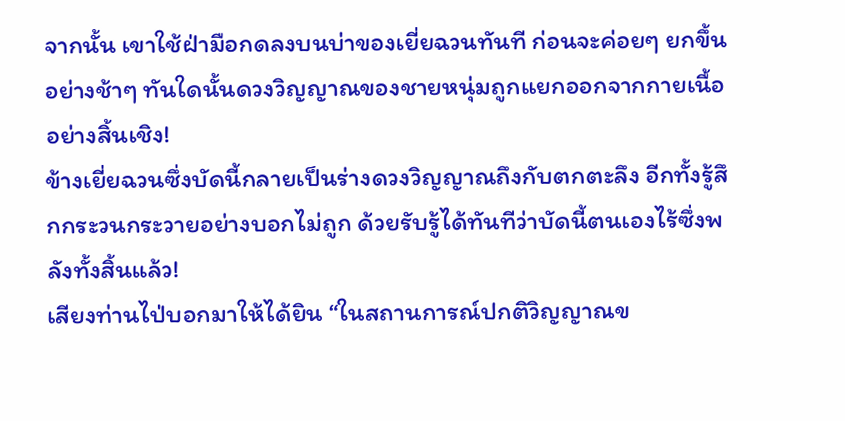จากนั้น เขาใช้ฝ่ามือกดลงบนบ่าของเยี่ยฉวนทันที ก่อนจะค่อยๆ ยกขึ้นอย่างช้าๆ ทันใดนั้นดวงวิญญาณของชายหนุ่มถูกแยกออกจากกายเนื้ออย่างสิ้นเชิง!
ข้างเยี่ยฉวนซึ่งบัดนี้กลายเป็นร่างดวงวิญญาณถึงกับตกตะลึง อีกทั้งรู้สึกกระวนกระวายอย่างบอกไม่ถูก ด้วยรับรู้ได้ทันทีว่าบัดนี้ตนเองไร้ซึ่งพลังทั้งสิ้นแล้ว!
เสียงท่านไป่บอกมาให้ได้ยิน “ในสถานการณ์ปกติวิญญาณข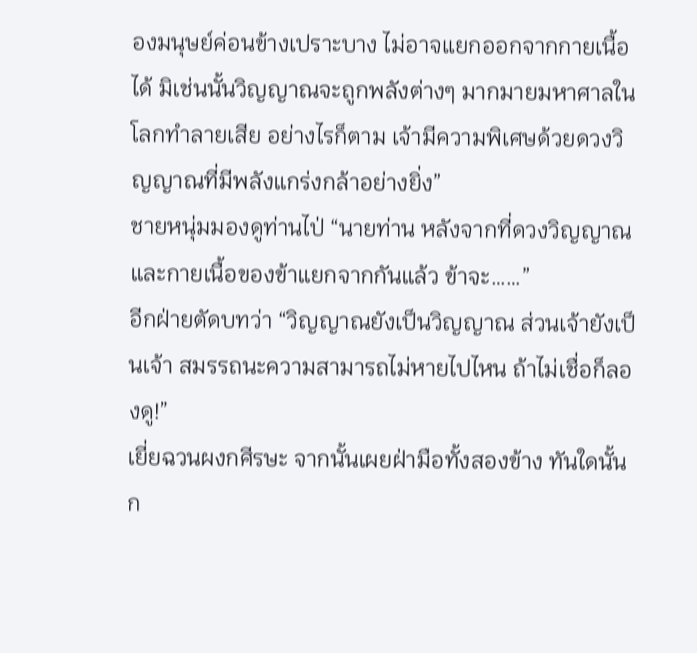องมนุษย์ค่อนข้างเปราะบาง ไม่อาจแยกออกจากกายเนื้อได้ มิเช่นนั้นวิญญาณจะถูกพลังต่างๆ มากมายมหาศาลในโลกทำลายเสีย อย่างไรก็ตาม เจ้ามีความพิเศษด้วยดวงวิญญาณที่มีพลังแกร่งกล้าอย่างยิ่ง”
ชายหนุ่มมองดูท่านไป่ “นายท่าน หลังจากที่ดวงวิญญาณและกายเนื้อของข้าแยกจากกันแล้ว ข้าจะ……”
อีกฝ่ายตัดบทว่า “วิญญาณยังเป็นวิญญาณ ส่วนเจ้ายังเป็นเจ้า สมรรถนะความสามารถไม่หายไปไหน ถ้าไม่เชื่อก็ลองดู!”
เยี่ยฉวนผงกศีรษะ จากนั้นเผยฝ่ามือทั้งสองข้าง ทันใดนั้นก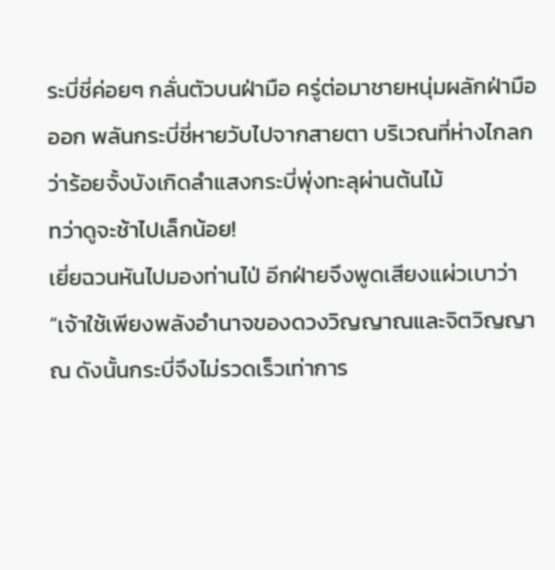ระบี่ชี่ค่อยๆ กลั่นตัวบนฝ่ามือ ครู่ต่อมาชายหนุ่มผลักฝ่ามือออก พลันกระบี่ชี่หายวับไปจากสายตา บริเวณที่ห่างไกลกว่าร้อยจั้งบังเกิดลำแสงกระบี่พุ่งทะลุผ่านต้นไม้
ทว่าดูจะช้าไปเล็กน้อย!
เยี่ยฉวนหันไปมองท่านไป่ อีกฝ่ายจึงพูดเสียงแผ่วเบาว่า “เจ้าใช้เพียงพลังอำนาจของดวงวิญญาณและจิตวิญญาณ ดังนั้นกระบี่จึงไม่รวดเร็วเท่าการ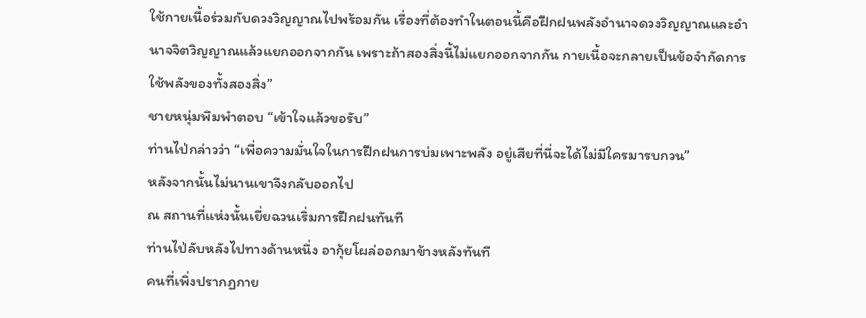ใช้กายเนื้อร่วมกับดวงวิญญาณไปพร้อมกัน เรื่องที่ต้องทำในตอนนี้คือฝึกฝนพลังอำนาจดวงวิญญาณและอำนาจจิตวิญญาณแล้วแยกออกจากกัน เพราะถ้าสองสิ่งนี้ไม่แยกออกจากกัน กายเนื้อจะกลายเป็นข้อจำกัดการใช้พลังของทั้งสองสิ่ง”
ชายหนุ่มพึมพำตอบ “เข้าใจแล้วขอรับ”
ท่านไป่กล่าวว่า “เพื่อความมั่นใจในการฝึกฝนการบ่มเพาะพลัง อยู่เสียที่นี่จะได้ไม่มีใครมารบกวน”
หลังจากนั้นไม่นานเขาจึงกลับออกไป
ณ สถานที่แห่งนั้นเยี่ยฉวนเริ่มการฝึกฝนทันที
ท่านไป่ลับหลังไปทางด้านหนึ่ง อากุ้ยโผล่ออกมาข้างหลังทันที
คนที่เพิ่งปรากฏกาย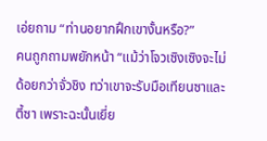เอ่ยถาม “ท่านอยากฝึกเขางั้นหรือ?”
คนถูกถามพยักหน้า “แม้ว่าโจวเซิงเซิงจะไม่ด้อยกว่าจั่วชิง ทว่าเขาจะรับมือเทียนซาและตี้ซา เพราะฉะนั้นเยี่ย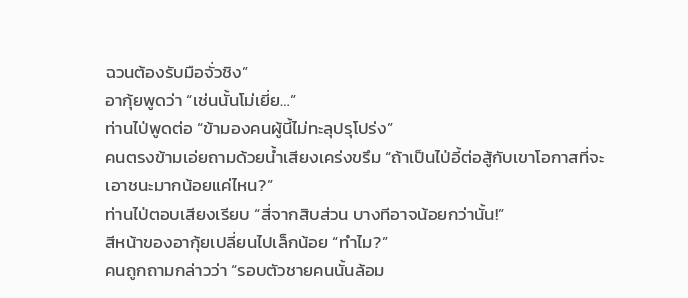ฉวนต้องรับมือจั่วชิง”
อากุ้ยพูดว่า “เช่นนั้นโม่เยี่ย…”
ท่านไป่พูดต่อ “ข้ามองคนผู้นี้ไม่ทะลุปรุโปร่ง”
คนตรงข้ามเอ่ยถามด้วยน้ำเสียงเคร่งขรึม “ถ้าเป็นไป่อี้ต่อสู้กับเขาโอกาสที่จะเอาชนะมากน้อยแค่ไหน?”
ท่านไป่ตอบเสียงเรียบ “สี่จากสิบส่วน บางทีอาจน้อยกว่านั้น!”
สีหน้าของอากุ้ยเปลี่ยนไปเล็กน้อย “ทำไม?”
คนถูกถามกล่าวว่า “รอบตัวชายคนนั้นล้อม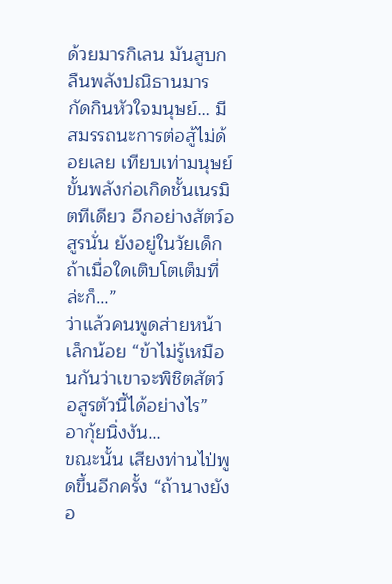ด้วยมารกิเลน มันสูบกลืนพลังปณิธานมาร กัดกินหัวใจมนุษย์… มีสมรรถนะการต่อสู้ไม่ด้อยเลย เทียบเท่ามนุษย์ขั้นพลังก่อเกิดชั้นเนรมิตทีเดียว อีกอย่างสัตว์อสูรนั่น ยังอยู่ในวัยเด็ก ถ้าเมื่อใดเติบโตเต็มที่ล่ะก็…”
ว่าแล้วคนพูดส่ายหน้าเล็กน้อย “ข้าไม่รู้เหมือนกันว่าเขาจะพิชิตสัตว์อสูรตัวนี้ได้อย่างไร”
อากุ้ยนิ่งงัน…
ขณะนั้น เสียงท่านไป่พูดขึ้นอีกครั้ง “ถ้านางยังอ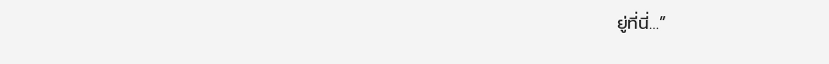ยู่ที่นี่…”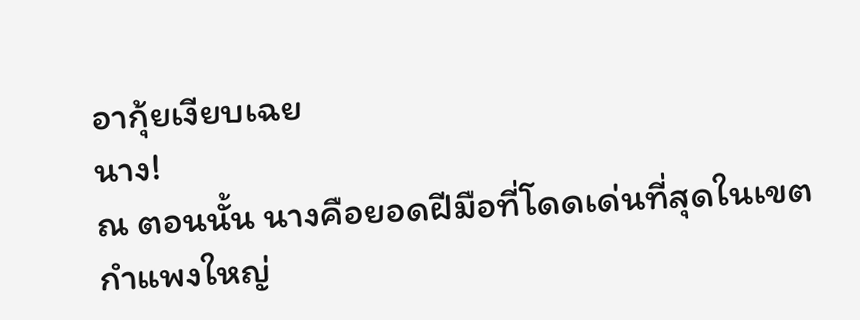อากุ้ยเงียบเฉย
นาง!
ณ ตอนนั้น นางคือยอดฝีมือที่โดดเด่นที่สุดในเขตกำแพงใหญ่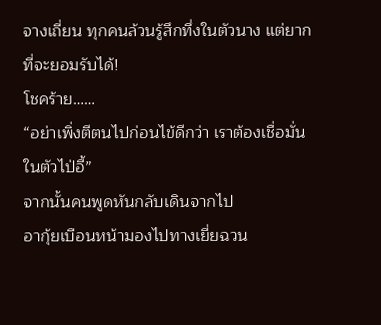จางเถี่ยน ทุกคนล้วนรู้สึกทึ่งในตัวนาง แต่ยากที่จะยอมรับได้!
โชคร้าย……
“อย่าเพิ่งตีตนไปก่อนไข้ดีกว่า เราต้องเชื่อมั่นในตัวไป่อี้”
จากนั้นคนพูดหันกลับเดินจากไป
อากุ้ยเบือนหน้ามองไปทางเยี่ยฉวน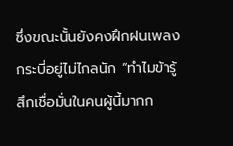ซึ่งขณะนั้นยังคงฝึกฝนเพลงกระบี่อยู่ไม่ไกลนัก “ทำไมข้ารู้สึกเชื่อมั่นในคนผู้นี้มากก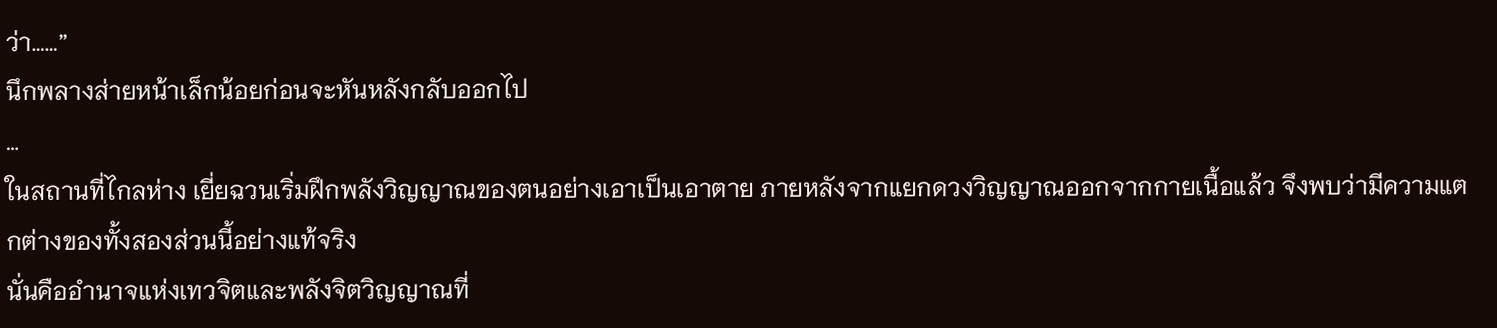ว่า……”
นึกพลางส่ายหน้าเล็กน้อยก่อนจะหันหลังกลับออกไป
…
ในสถานที่ไกลห่าง เยี่ยฉวนเริ่มฝึกพลังวิญญาณของตนอย่างเอาเป็นเอาตาย ภายหลังจากแยกดวงวิญญาณออกจากกายเนื้อแล้ว จึงพบว่ามีความแตกต่างของทั้งสองส่วนนี้อย่างแท้จริง
นั่นคืออำนาจแห่งเทวจิตและพลังจิตวิญญาณที่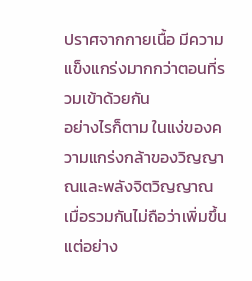ปราศจากกายเนื้อ มีความแข็งแกร่งมากกว่าตอนที่รวมเข้าด้วยกัน
อย่างไรก็ตาม ในแง่ของความแกร่งกล้าของวิญญาณและพลังจิตวิญญาณ เมื่อรวมกันไม่ถือว่าเพิ่มขึ้นแต่อย่าง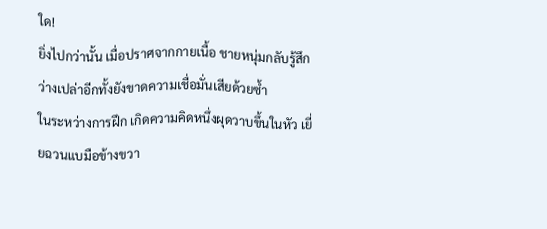ใด!
ยิ่งไปกว่านั้น เมื่อปราศจากกายเนื้อ ชายหนุ่มกลับรู้สึกว่างเปล่าอีกทั้งยังขาดความเชื่อมั่นเสียด้วยซ้ำ
ในระหว่างการฝึก เกิดความคิดหนึ่งผุดวาบขึ้นในหัว เยี่ยฉวนแบมือข้างขวา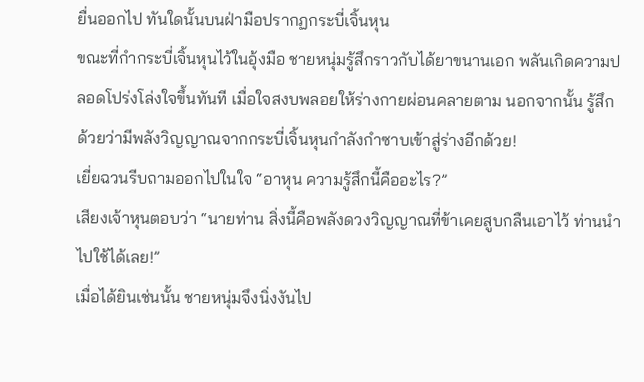ยื่นออกไป ทันใดนั้นบนฝ่ามือปรากฏกระบี่เจิ้นหุน
ขณะที่กำกระบี่เจิ้นหุนไว้ในอุ้งมือ ชายหนุ่มรู้สึกราวกับได้ยาขนานเอก พลันเกิดความปลอดโปร่งโล่งใจขึ้นทันที เมื่อใจสงบพลอยให้ร่างกายผ่อนคลายตาม นอกจากนั้น รู้สึกด้วยว่ามีพลังวิญญาณจากกระบี่เจิ้นหุนกำลังกำซาบเข้าสู่ร่างอีกด้วย!
เยี่ยฉวนรีบถามออกไปในใจ “อาหุน ความรู้สึกนี้คืออะไร?”
เสียงเจ้าหุนตอบว่า “นายท่าน สิ่งนี้คือพลังดวงวิญญาณที่ข้าเคยสูบกลืนเอาไว้ ท่านนำไปใช้ได้เลย!”
เมื่อได้ยินเช่นนั้น ชายหนุ่มจึงนิ่งงันไป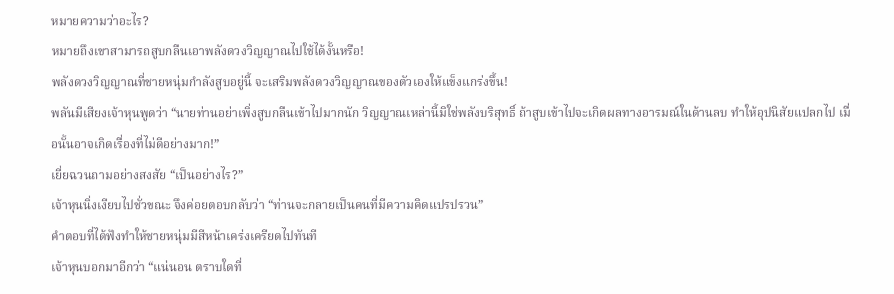หมายความว่าอะไร?
หมายถึงเขาสามารถสูบกลืนเอาพลังดวงวิญญาณไปใช้ได้งั้นหรือ!
พลังดวงวิญญาณที่ชายหนุ่มกำลังสูบอยู่นี้ จะเสริมพลังดวงวิญญาณของตัวเองให้แข็งแกร่งขึ้น!
พลันมีเสียงเจ้าหุนพูดว่า “นายท่านอย่าเพิ่งสูบกลืนเข้าไปมากนัก วิญญาณเหล่านี้มิใช่พลังบริสุทธิ์ ถ้าสูบเข้าไปจะเกิดผลทางอารมณ์ในด้านลบ ทำให้อุปนิสัยแปลกไป เมื่อนั้นอาจเกิดเรื่องที่ไม่ดีอย่างมาก!”
เยี่ยฉวนถามอย่างสงสัย “เป็นอย่างไร?”
เจ้าหุนนิ่งเงียบไปชั่วขณะ จึงค่อยตอบกลับว่า “ท่านจะกลายเป็นคนที่มีความคิดแปรปรวน”
คำตอบที่ได้ฟังทำให้ชายหนุ่มมีสีหน้าเคร่งเครียดไปทันที
เจ้าหุนบอกมาอีกว่า “แน่นอน ตราบใดที่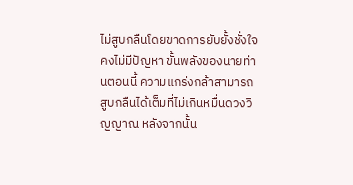ไม่สูบกลืนโดยขาดการยับยั้งชั่งใจคงไม่มีปัญหา ขั้นพลังของนายท่านตอนนี้ ความแกร่งกล้าสามารถสูบกลืนได้เต็มที่ไม่เกินหมื่นดวงวิญญาณ หลังจากนั้น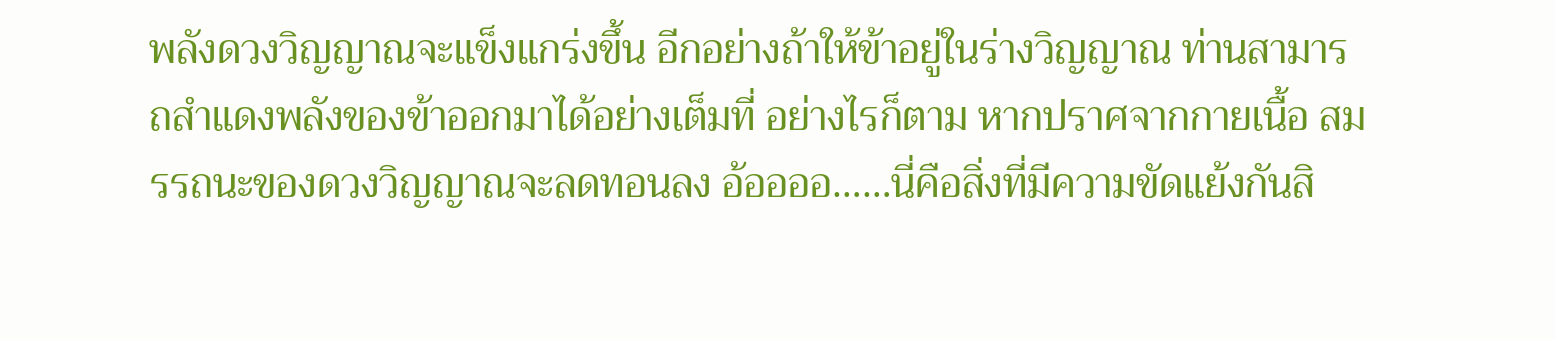พลังดวงวิญญาณจะแข็งแกร่งขึ้น อีกอย่างถ้าให้ข้าอยู่ในร่างวิญญาณ ท่านสามารถสำแดงพลังของข้าออกมาได้อย่างเต็มที่ อย่างไรก็ตาม หากปราศจากกายเนื้อ สมรรถนะของดวงวิญญาณจะลดทอนลง อ้ออออ……นี่คือสิ่งที่มีความขัดแย้งกันสิ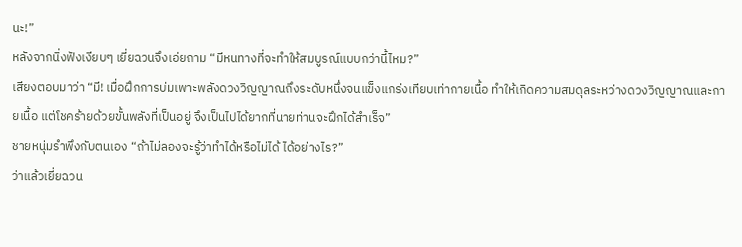นะ!”
หลังจากนิ่งฟังเงียบๆ เยี่ยฉวนจึงเอ่ยถาม “มีหนทางที่จะทำให้สมบูรณ์แบบกว่านี้ไหม?”
เสียงตอบมาว่า “มี! เมื่อฝึกการบ่มเพาะพลังดวงวิญญาณถึงระดับหนึ่งจนแข็งแกร่งเทียบเท่ากายเนื้อ ทำให้เกิดความสมดุลระหว่างดวงวิญญาณและกายเนื้อ แต่โชคร้ายด้วยขั้นพลังที่เป็นอยู่ จึงเป็นไปได้ยากที่นายท่านจะฝึกได้สำเร็จ”
ชายหนุ่มรำพึงกับตนเอง “ถ้าไม่ลองจะรู้ว่าทำได้หรือไม่ได้ ได้อย่างไร?”
ว่าแล้วเยี่ยฉวน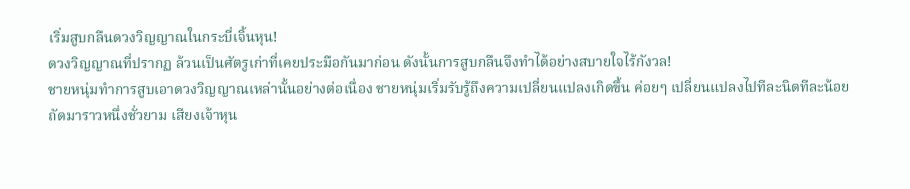เริ่มสูบกลืนดวงวิญญาณในกระบี่เจิ้นหุน!
ดวงวิญญาณที่ปรากฏ ล้วนเป็นศัตรูเก่าที่เคยประมือกันมาก่อน ดังนั้นการสูบกลืนจึงทำได้อย่างสบายใจไร้กังวล!
ชายหนุ่มทำการสูบเอาดวงวิญญาณเหล่านั้นอย่างต่อเนื่อง ชายหนุ่มเริ่มรับรู้ถึงความเปลี่ยนแปลงเกิดขึ้น ค่อยๆ เปลี่ยนแปลงไปทีละนิดทีละน้อย
ถัดมาราวหนึ่งชั่วยาม เสียงเจ้าหุน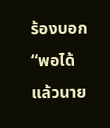ร้องบอก “พอได้แล้วนาย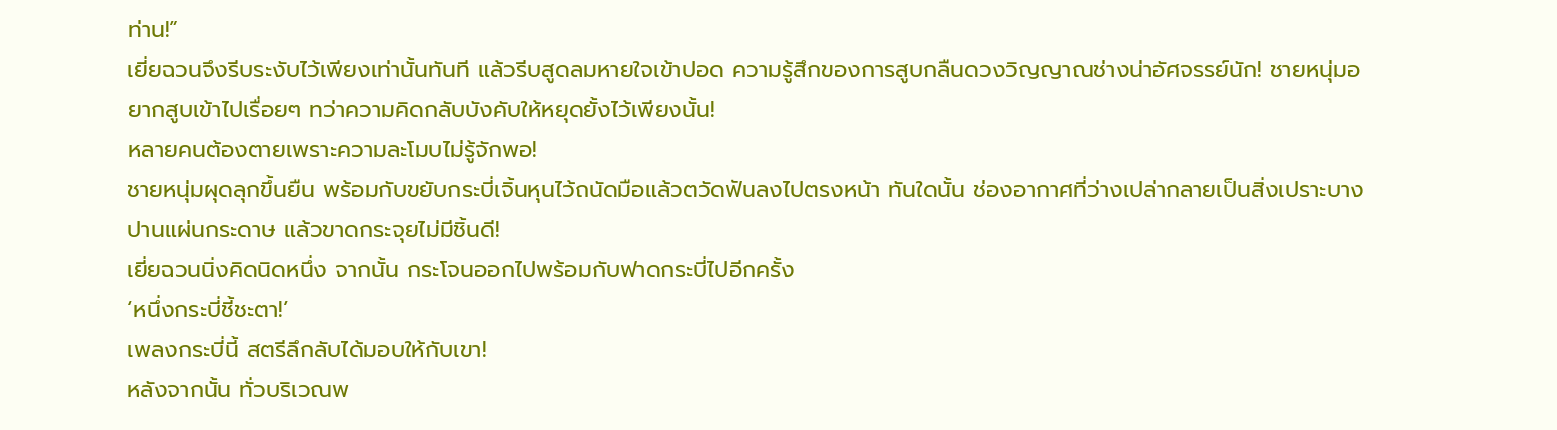ท่าน!”
เยี่ยฉวนจึงรีบระงับไว้เพียงเท่านั้นทันที แล้วรีบสูดลมหายใจเข้าปอด ความรู้สึกของการสูบกลืนดวงวิญญาณช่างน่าอัศจรรย์นัก! ชายหนุ่มอยากสูบเข้าไปเรื่อยๆ ทว่าความคิดกลับบังคับให้หยุดยั้งไว้เพียงนั้น!
หลายคนต้องตายเพราะความละโมบไม่รู้จักพอ!
ชายหนุ่มผุดลุกขึ้นยืน พร้อมกับขยับกระบี่เจิ้นหุนไว้ถนัดมือแล้วตวัดฟันลงไปตรงหน้า ทันใดนั้น ช่องอากาศที่ว่างเปล่ากลายเป็นสิ่งเปราะบางปานแผ่นกระดาษ แล้วขาดกระจุยไม่มีชิ้นดี!
เยี่ยฉวนนิ่งคิดนิดหนึ่ง จากนั้น กระโจนออกไปพร้อมกับฟาดกระบี่ไปอีกครั้ง
‘หนึ่งกระบี่ชี้ชะตา!’
เพลงกระบี่นี้ สตรีลึกลับได้มอบให้กับเขา!
หลังจากนั้น ทั่วบริเวณพ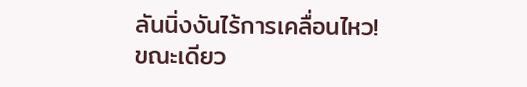ลันนิ่งงันไร้การเคลื่อนไหว!
ขณะเดียว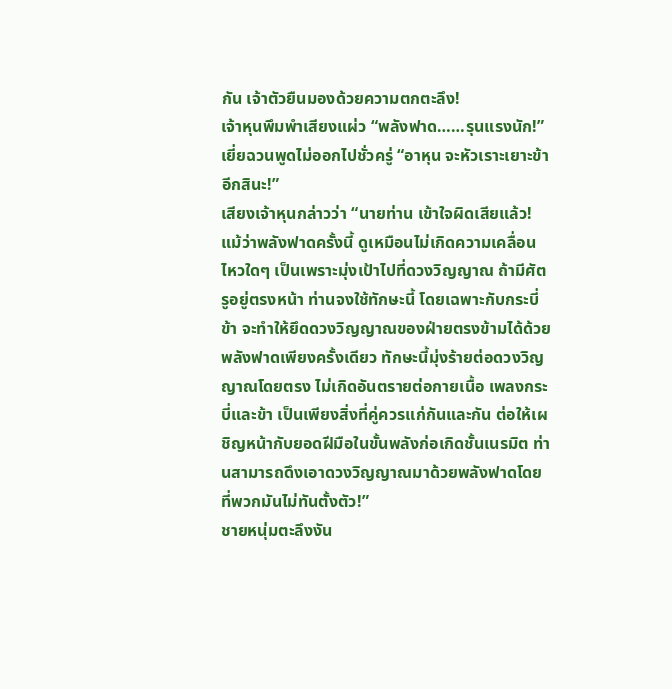กัน เจ้าตัวยืนมองด้วยความตกตะลึง!
เจ้าหุนพึมพำเสียงแผ่ว “พลังฟาด……รุนแรงนัก!”
เยี่ยฉวนพูดไม่ออกไปชั่วครู่ “อาหุน จะหัวเราะเยาะข้าอีกสินะ!”
เสียงเจ้าหุนกล่าวว่า “นายท่าน เข้าใจผิดเสียแล้ว! แม้ว่าพลังฟาดครั้งนี้ ดูเหมือนไม่เกิดความเคลื่อนไหวใดๆ เป็นเพราะมุ่งเป้าไปที่ดวงวิญญาณ ถ้ามีศัตรูอยู่ตรงหน้า ท่านจงใช้ทักษะนี้ โดยเฉพาะกับกระบี่ข้า จะทำให้ยึดดวงวิญญาณของฝ่ายตรงข้ามได้ด้วยพลังฟาดเพียงครั้งเดียว ทักษะนี้มุ่งร้ายต่อดวงวิญญาณโดยตรง ไม่เกิดอันตรายต่อกายเนื้อ เพลงกระบี่และข้า เป็นเพียงสิ่งที่คู่ควรแก่กันและกัน ต่อให้เผชิญหน้ากับยอดฝีมือในขั้นพลังก่อเกิดชั้นเนรมิต ท่านสามารถดึงเอาดวงวิญญาณมาด้วยพลังฟาดโดยที่พวกมันไม่ทันตั้งตัว!”
ชายหนุ่มตะลึงงัน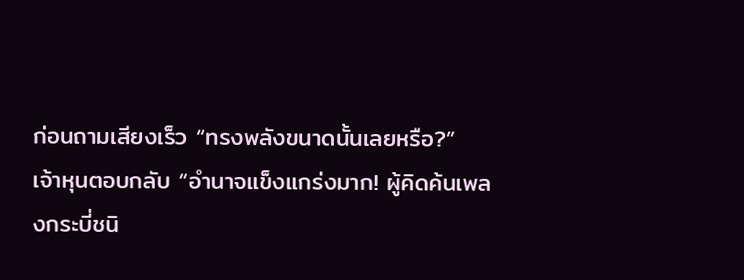ก่อนถามเสียงเร็ว “ทรงพลังขนาดนั้นเลยหรือ?”
เจ้าหุนตอบกลับ “อำนาจแข็งแกร่งมาก! ผู้คิดค้นเพลงกระบี่ชนิ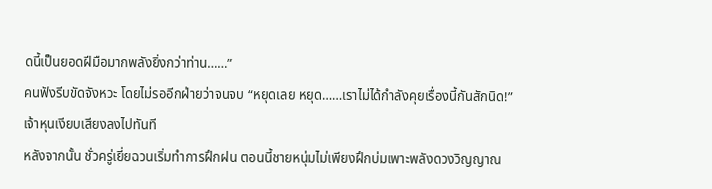ดนี้เป็นยอดฝีมือมากพลังยิ่งกว่าท่าน……”
คนฟังรีบขัดจังหวะ โดยไม่รออีกฝ่ายว่าจนจบ “หยุดเลย หยุด……เราไม่ได้กำลังคุยเรื่องนี้กันสักนิด!”
เจ้าหุนเงียบเสียงลงไปทันที
หลังจากนั้น ชั่วครู่เยี่ยฉวนเริ่มทำการฝึกฝน ตอนนี้ชายหนุ่มไม่เพียงฝึกบ่มเพาะพลังดวงวิญญาณ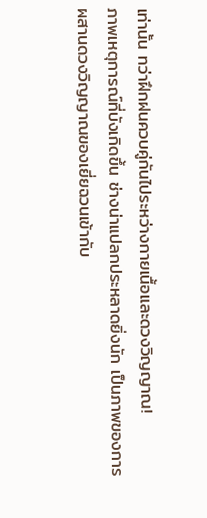เท่านั้น ทว่าฝึกฝนควบคู่กันไประหว่างกายเนื้อและดวงวิญญาณ!
ภาพเหตุการณ์ที่บังเกิดขึ้น ช่างน่าแปลกประหลาดยิ่งนัก เป็นภาพของการผสานดวงวิญญาณของเยี่ยฉวนเข้ากับ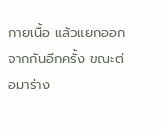กายเนื้อ แล้วแยกออกจากกันอีกครั้ง ขณะต่อมาร่าง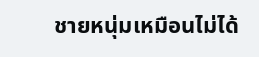ชายหนุ่มเหมือนไม่ได้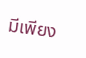มีเพียง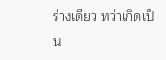ร่างเดียว ทว่าเกิดเป็น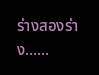ร่างสองร่าง……